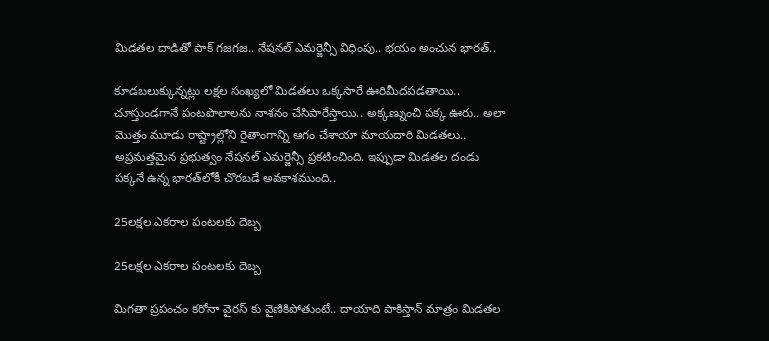మిడతల దాడితో పాక్ గజగజ.. నేషనల్ ఎమర్జెన్సీ విధింపు.. భయం అంచున భారత్..

కూడబలుక్కున్నట్లు లక్షల సంఖ్యలో మిడతలు ఒక్కసారే ఊరిమీదపడతాయి.. చూస్తుండగానే పంటపొలాలను నాశనం చేసిపారేస్తాయి.. అక్కణ్నుంచి పక్క ఊరు.. అలా మొత్తం మూడు రాష్ట్రాల్లోని రైతాంగాన్ని ఆగం చేశాయా మాయదారి మిడతలు.. అప్రమత్తమైన ప్రభుత్వం నేషనల్ ఎమర్జెన్సీ ప్రకటించింది. ఇప్పుడా మిడతల దండు పక్కనే ఉన్న భారత్‌లోకీ చొరబడే అవకాశముంది..

25లక్షల ఎకరాల పంటలకు దెబ్బ

25లక్షల ఎకరాల పంటలకు దెబ్బ

మిగతా ప్రపంచం కరోనా వైరస్ కు వైణికిపోతుంటే.. దాయాది పాకిస్తాన్ మాత్రం మిడతల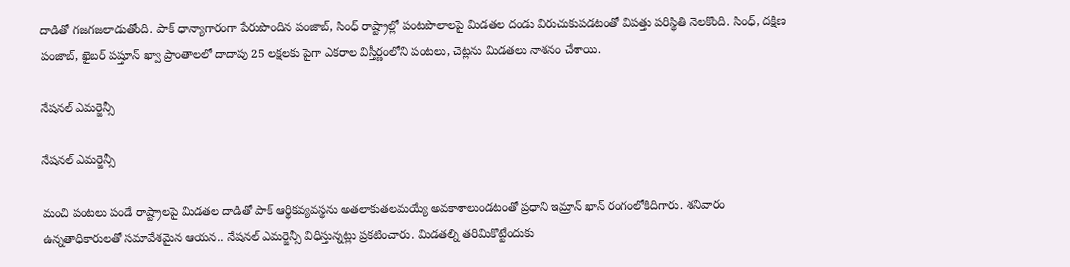దాడితో గజగజలాడుతోంది. పాక్ ధాన్యాగారంగా పేరుపొందిన పంజాబ్, సింధ్ రాష్ట్రాల్లో పంటపొలాలపై మిడతల దండు విరుచుకుపడటంతో విపత్తు పరిస్థితి నెలకొంది. సింధ్, దక్షిణ పంజాబ్, ఖైబర్ పష్తూన్ ఖ్వా ప్రాంతాలలో దాదాపు 25 లక్షలకు పైగా ఎకరాల విస్తీర్ణంలోని పంటలు, చెట్లను మిడతలు నాశనం చేశాయి.

నేషనల్ ఎమర్జెన్సీ

నేషనల్ ఎమర్జెన్సీ

మంచి పంటలు పండే రాష్ట్రాలపై మిడతల దాడితో పాక్ ఆర్థికవ్యవస్థను అతలాకుతలమయ్యే అవకాశాలుండటంతో ప్రధాని ఇమ్రాన్ ఖాన్ రంగంలోకిదిగారు. శనివారం ఉన్నతాధికారులతో సమావేశమైన ఆయన.. నేషనల్ ఎమర్జెన్సీ విధిస్తున్నట్లు ప్రకటించారు. మిడతల్ని తరిమికొట్టేందుకు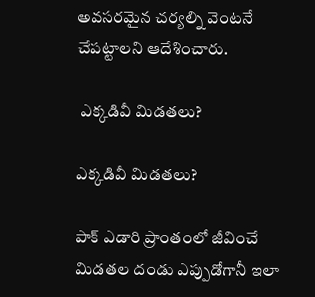అవసరమైన చర్యల్ని వెంటనే చేపట్టాలని ఆదేశించారు.

 ఎక్కడివీ మిడతలు?

ఎక్కడివీ మిడతలు?

పాక్ ఎడారి ప్రాంతంలో జీవించే మిడతల దండు ఎప్పుడోగానీ ఇలా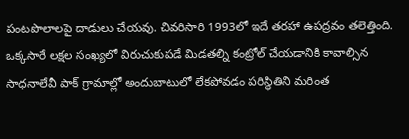పంటపొలాలపై దాడులు చేయవు. చివరిసారి 1993లో ఇదే తరహా ఉపద్రవం తలెత్తింది. ఒక్కసారే లక్షల సంఖ్యలో విరుచుకుపడే మిడతల్ని కంట్రోల్ చేయడానికి కావాల్సిన సాధనాలేవీ పాక్ గ్రామాల్లో అందుబాటులో లేకపోవడం పరిస్థితిని మరింత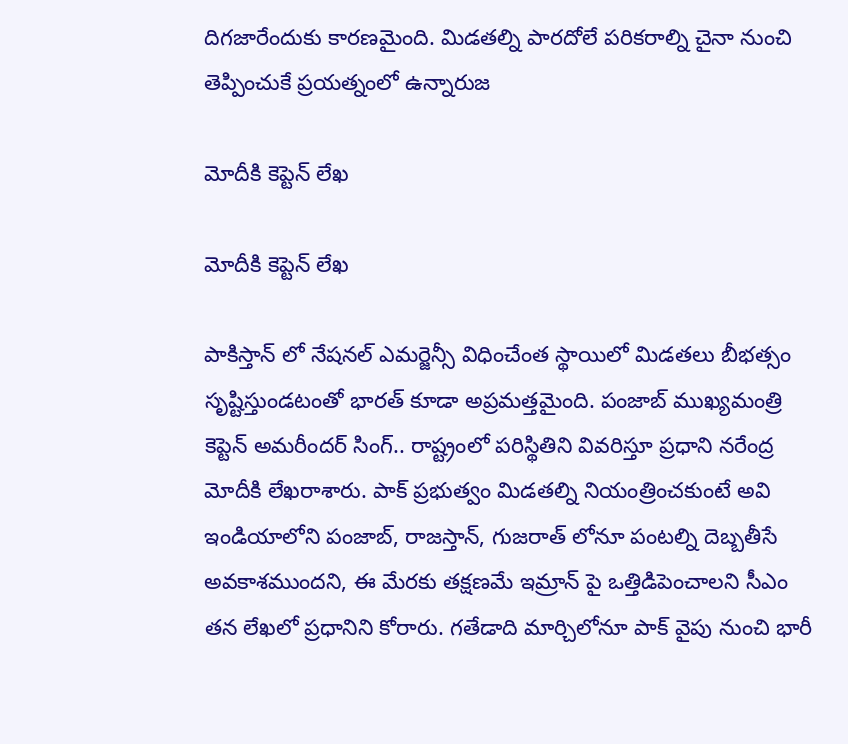దిగజారేందుకు కారణమైంది. మిడతల్ని పారదోలే పరికరాల్ని చైనా నుంచి తెప్పించుకే ప్రయత్నంలో ఉన్నారుజ

మోదీకి కెప్టెన్ లేఖ

మోదీకి కెప్టెన్ లేఖ

పాకిస్తాన్ లో నేషనల్ ఎమర్జెన్సీ విధించేంత స్థాయిలో మిడతలు బీభత్సం సృష్టిస్తుండటంతో భారత్ కూడా అప్రమత్తమైంది. పంజాబ్ ముఖ్యమంత్రి కెప్టెన్ అమరీందర్ సింగ్.. రాష్ట్రంలో పరిస్థితిని వివరిస్తూ ప్రధాని నరేంద్ర మోదీకి లేఖరాశారు. పాక్ ప్రభుత్వం మిడతల్ని నియంత్రించకుంటే అవి ఇండియాలోని పంజాబ్, రాజస్తాన్, గుజరాత్ లోనూ పంటల్ని దెబ్బతీసే అవకాశముందని, ఈ మేరకు తక్షణమే ఇమ్రాన్ పై ఒత్తిడిపెంచాలని సీఎం తన లేఖలో ప్రధానిని కోరారు. గతేడాది మార్చిలోనూ పాక్ వైపు నుంచి భారీ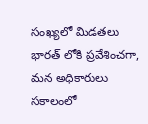సంఖ్యలో మిడతలు భారత్ లోకి ప్రవేశించగా, మన అధికారులు సకాలంలో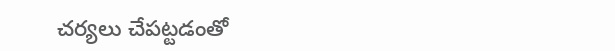చర్యలు చేపట్టడంతో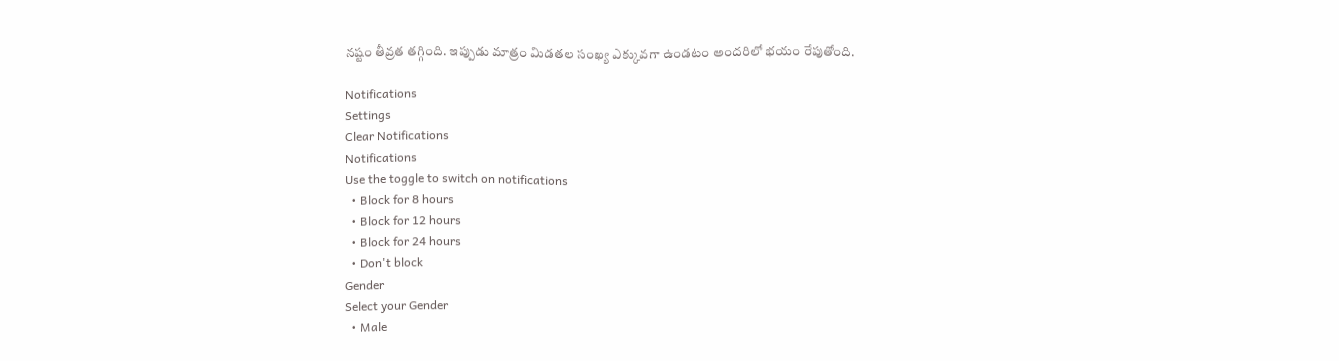నష్టం తీవ్రత తగ్గింది. ఇప్పుడు మాత్రం మిడతల సంఖ్య ఎక్కువగా ఉండటం అందరిలో భయం రేపుతోంది.

Notifications
Settings
Clear Notifications
Notifications
Use the toggle to switch on notifications
  • Block for 8 hours
  • Block for 12 hours
  • Block for 24 hours
  • Don't block
Gender
Select your Gender
  • Male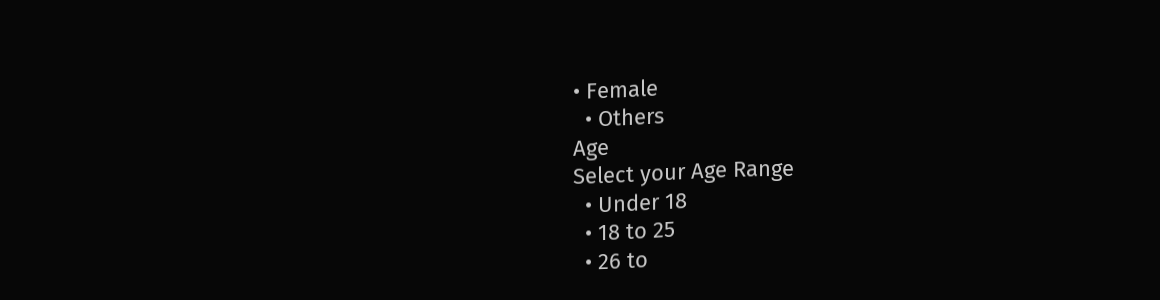• Female
  • Others
Age
Select your Age Range
  • Under 18
  • 18 to 25
  • 26 to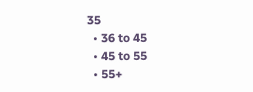35
  • 36 to 45
  • 45 to 55
  • 55+